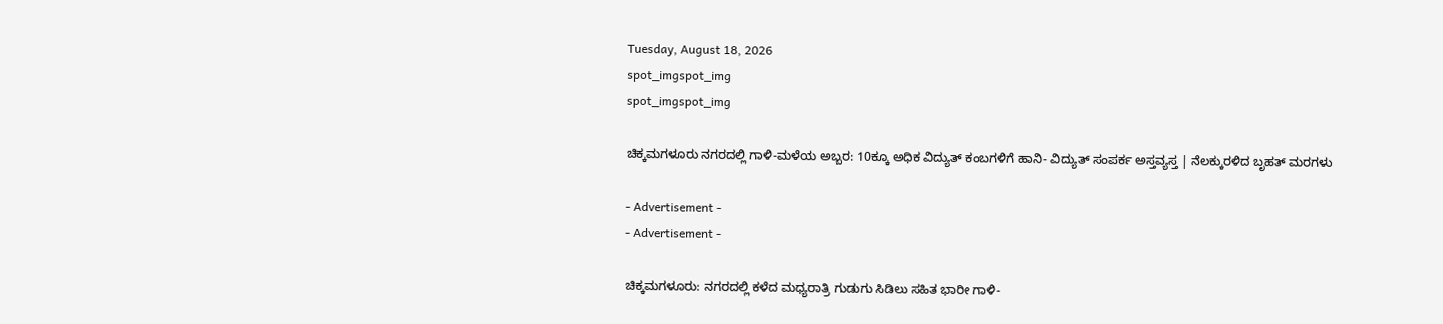Tuesday, August 18, 2026
spot_imgspot_img
spot_imgspot_img

ಚಿಕ್ಕಮಗಳೂರು ನಗರದಲ್ಲಿ ಗಾಳಿ-ಮಳೆಯ ಅಬ್ಬರ: 10ಕ್ಕೂ ಅಧಿಕ ವಿದ್ಯುತ್ ಕಂಬಗಳಿಗೆ ಹಾನಿ- ವಿದ್ಯುತ್ ಸಂಪರ್ಕ ಅಸ್ತವ್ಯಸ್ತ | ನೆಲಕ್ಕುರಳಿದ ಬೃಹತ್ ಮರಗಳು

- Advertisement -
- Advertisement -

ಚಿಕ್ಕಮಗಳೂರು: ನಗರದಲ್ಲಿ ಕಳೆದ ಮಧ್ಯರಾತ್ರಿ ಗುಡುಗು ಸಿಡಿಲು ಸಹಿತ ಭಾರೀ ಗಾಳಿ-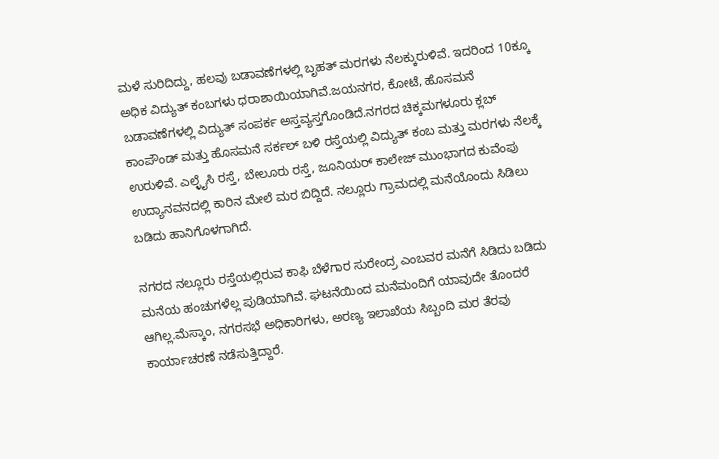ಮಳೆ ಸುರಿದಿದ್ದು, ಹಲವು ಬಡಾವಣೆಗಳಲ್ಲಿ ಬೃಹತ್ ಮರಗಳು ನೆಲಕ್ಕುರುಳಿವೆ. ಇದರಿಂದ 10ಕ್ಕೂ ಅಧಿಕ ವಿದ್ಯುತ್ ಕಂಬಗಳು ಧರಾಶಾಯಿಯಾಗಿವೆ.ಜಯನಗರ, ಕೋಟೆ, ಹೊಸಮನೆ ಬಡಾವಣೆಗಳಲ್ಲಿ ವಿದ್ಯುತ್ ಸಂಪರ್ಕ ಅಸ್ತವ್ಯಸ್ತಗೊಂಡಿದೆ.ನಗರದ ಚಿಕ್ಕಮಗಳೂರು ಕ್ಲಬ್ ಕಾಂಪೌಂಡ್ ಮತ್ತು ಹೊಸಮನೆ ಸರ್ಕಲ್ ಬಳಿ ರಸ್ತೆಯಲ್ಲಿ ವಿದ್ಯುತ್ ಕಂಬ ಮತ್ತು ಮರಗಳು ನೆಲಕ್ಕೆ ಉರುಳಿವೆ. ಎಲ್ಳೈಸಿ ರಸ್ತೆ, ಬೇಲೂರು ರಸ್ತೆ, ಜೂನಿಯರ್ ಕಾಲೇಜ್ ಮುಂಭಾಗದ ಕುವೆಂಪು ಉದ್ಯಾನವನದಲ್ಲಿ ಕಾರಿನ ಮೇಲೆ ಮರ ಬಿದ್ದಿದೆ. ನಲ್ಲೂರು ಗ್ರಾಮದಲ್ಲಿ ಮನೆಯೊಂದು ಸಿಡಿಲು ಬಡಿದು ಹಾನಿಗೊಳಗಾಗಿದೆ.

ನಗರದ ನಲ್ಲೂರು ರಸ್ತೆಯಲ್ಲಿರುವ ಕಾಫಿ ಬೆಳೆಗಾರ ಸುರೇಂದ್ರ ಎಂಬವರ ಮನೆಗೆ ಸಿಡಿದು ಬಡಿದು ಮನೆಯ ಹಂಚುಗಳೆಲ್ಲ ಪುಡಿಯಾಗಿವೆ. ಘಟನೆಯಿಂದ ಮನೆಮಂದಿಗೆ ಯಾವುದೇ ತೊಂದರೆ ಆಗಿಲ್ಲ.ಮೆಸ್ಕಾಂ, ನಗರಸಭೆ ಅಧಿಕಾರಿಗಳು, ಅರಣ್ಯ ಇಲಾಖೆಯ ಸಿಬ್ಬಂದಿ ಮರ ತೆರವು ಕಾರ್ಯಾಚರಣೆ ನಡೆಸುತ್ತಿದ್ದಾರೆ.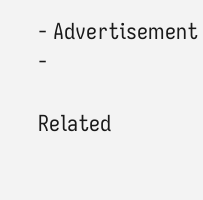- Advertisement -

Related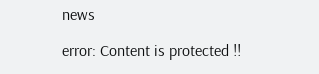news

error: Content is protected !!